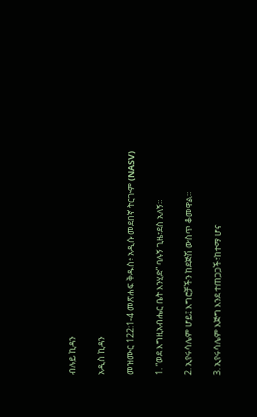ብሉይ ኪዳን

አዲስ ኪዳን

መዝሙር 122:1-4 መጽሐፍ ቅዱስ፥ አዲሱ መደበኛ ትርጒም (NASV)

1. “ወደ እግዚአብሔር ቤት እንሂድ” ባሉኝ ጊዜ፣ደስ አለኝ።

2. ኢየሩሳሌም ሆይ፤ እግሮቻችን ከደጅሽ ውስጥ ቆመዋል።

3. ኢየሩሳሌም እጅግ እንደ ተጠጋጋች፣ከተማ ሆና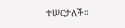ተሠርታለች።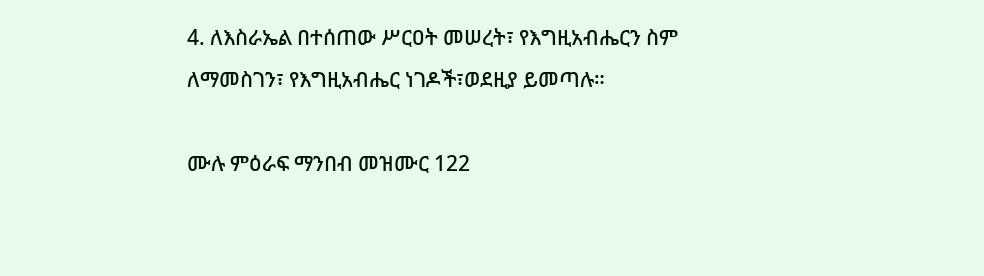4. ለእስራኤል በተሰጠው ሥርዐት መሠረት፣ የእግዚአብሔርን ስም ለማመስገን፣ የእግዚአብሔር ነገዶች፣ወደዚያ ይመጣሉ።

ሙሉ ምዕራፍ ማንበብ መዝሙር 122